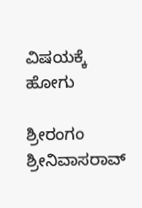ವಿಷಯಕ್ಕೆ ಹೋಗು

ಶ್ರೀರಂಗಂ ಶ್ರೀನಿವಾಸರಾವ್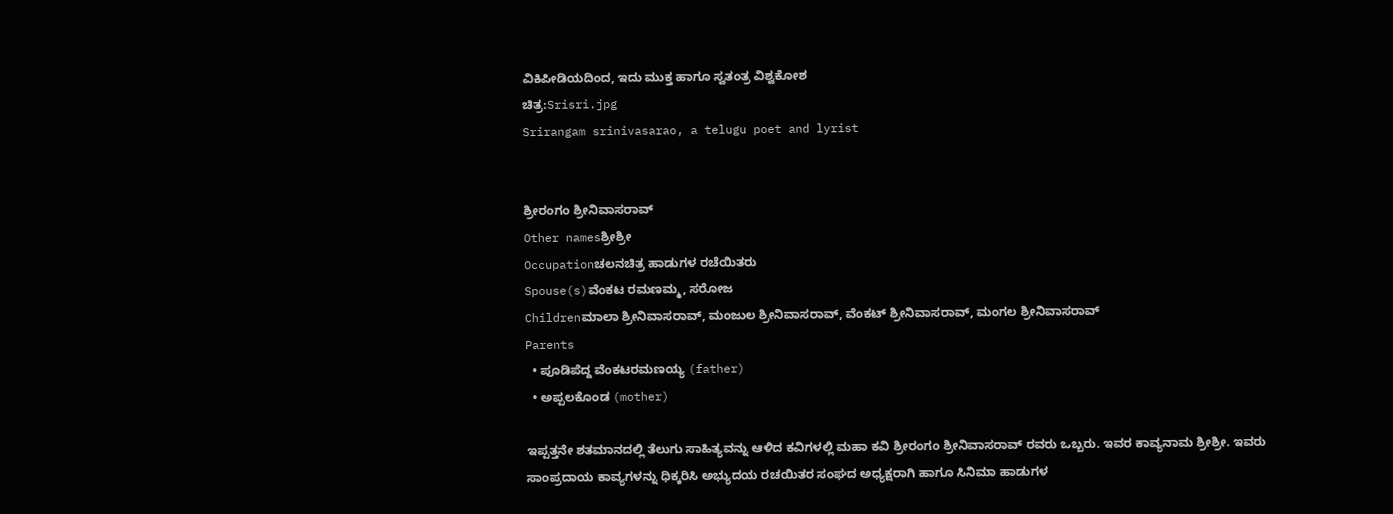ವಿಕಿಪೀಡಿಯದಿಂದ, ಇದು ಮುಕ್ತ ಹಾಗೂ ಸ್ವತಂತ್ರ ವಿಶ್ವಕೋಶ
ಚಿತ್ರ:Srisri.jpg
Srirangam srinivasarao, a telugu poet and lyrist


ಶ್ರೀರಂಗಂ ಶ್ರೀನಿವಾಸರಾವ್
Other namesಶ್ರೀಶ್ರೀ
Occupationಚಲನಚಿತ್ರ ಹಾಡುಗಳ ರಚೆಯಿತರು
Spouse(s)ವೆಂಕಟ ರಮಣಮ್ಮ, ಸರೋಜ
Childrenಮಾಲಾ ಶ್ರೀನಿವಾಸರಾವ್, ಮಂಜುಲ ಶ್ರೀನಿವಾಸರಾವ್, ವೆಂಕಟ್ ಶ್ರೀನಿವಾಸರಾವ್, ಮಂಗಲ ಶ್ರೀನಿವಾಸರಾವ್
Parents
  • ಪೂಡಿಪೆದ್ದ ವೆಂಕಟರಮಣಯ್ಯ (father)
  • ಅಪ್ಪಲಕೊಂಡ (mother)

ಇಪ್ಪತ್ತನೇ ಶತಮಾನದಲ್ಲಿ ತೆಲುಗು ಸಾಹಿತ್ಯವನ್ನು ಆಳಿದ ಕವಿಗಳಲ್ಲಿ ಮಹಾ ಕವಿ ಶ್ರೀರಂಗಂ ಶ್ರೀನಿವಾಸರಾವ್ ರವರು ಒಬ್ಬರು. ಇವರ ಕಾವ್ಯನಾಮ ಶ್ರೀಶ್ರೀ. ಇವರು ಸಾಂಪ್ರದಾಯ ಕಾವ್ಯಗಳನ್ನು ಧಿಕ್ಕರಿಸಿ ಅಭ್ಯುದಯ ರಚಯಿತರ ಸಂಘದ ಅಧ್ಯಕ್ಷರಾಗಿ ಹಾಗೂ ಸಿನಿಮಾ ಹಾಡುಗಳ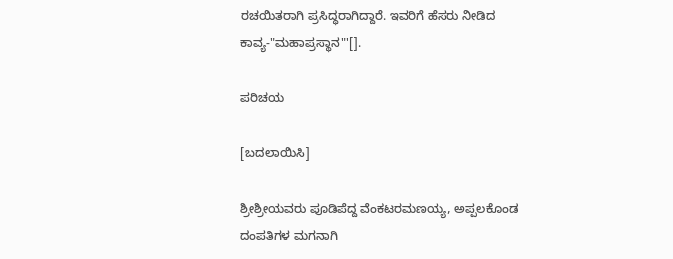ರಚಯಿತರಾಗಿ ಪ್ರಸಿದ್ಧರಾಗಿದ್ದಾರೆ. ಇವರಿಗೆ ಹೆಸರು ನೀಡಿದ ಕಾವ್ಯ-"ಮಹಾಪ್ರಸ್ಥಾನ"'[].

ಪರಿಚಯ

[ಬದಲಾಯಿಸಿ]

ಶ್ರೀಶ್ರೀಯವರು ಪೂಡಿಪೆದ್ದ ವೆಂಕಟರಮಣಯ್ಯ, ಅಪ್ಪಲಕೊಂಡ ದಂಪತಿಗಳ ಮಗನಾಗಿ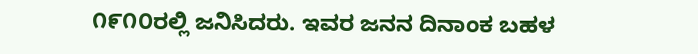೧೯೧೦ರಲ್ಲಿ ಜನಿಸಿದರು. ಇವರ ಜನನ ದಿನಾಂಕ ಬಹಳ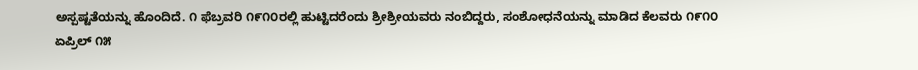ಅಸ್ಪಷ್ಟತೆಯನ್ನು ಹೊಂದಿದೆ. ೧ ಫೆಬ್ರವರಿ ೧೯೧೦ರಲ್ಲಿ ಹುಟ್ಟಿದರೆಂದು ಶ್ರೀಶ್ರೀಯವರು ನಂಬಿದ್ದರು, ಸಂಶೋಧನೆಯನ್ನು ಮಾಡಿದ ಕೆಲವರು ೧೯೧೦ ಏಪ್ರಿಲ್ ೧೫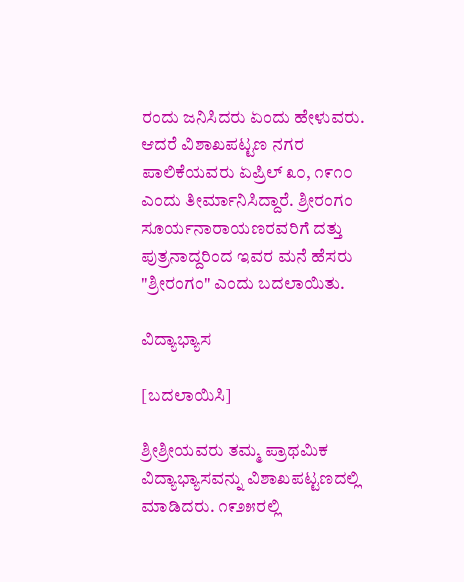ರಂದು ಜನಿಸಿದರು ಏಂದು ಹೇಳುವರು. ಆದರೆ ವಿಶಾಖಪಟ್ಟಣ ನಗರ ಪಾಲಿಕೆಯವರು ಏಪ್ರಿಲ್ ೩೦, ೧೯೧೦ ಎಂದು ತೀರ್ಮಾನಿಸಿದ್ದಾರೆ. ಶ್ರೀರಂಗಂ ಸೂರ್ಯನಾರಾಯಣರವರಿಗೆ ದತ್ತು ಪುತ್ರನಾದ್ದರಿಂದ ಇವರ ಮನೆ ಹೆಸರು "ಶ್ರೀರಂಗಂ" ಎಂದು ಬದಲಾಯಿತು.

ವಿದ್ಯಾಭ್ಯಾಸ

[ಬದಲಾಯಿಸಿ]

ಶ್ರೀಶ್ರೀಯವರು ತಮ್ಮ ಪ್ರಾಥಮಿಕ ವಿದ್ಯಾಭ್ಯಾಸವನ್ನು ವಿಶಾಖಪಟ್ಟಣದಲ್ಲಿ ಮಾಡಿದರು. ೧೯೨೫ರಲ್ಲಿ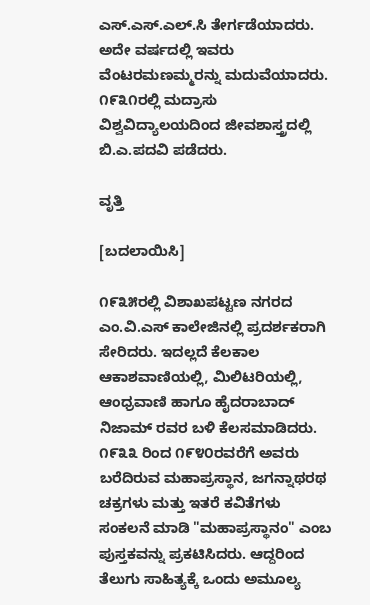ಎಸ್.ಎಸ್.ಎಲ್.ಸಿ ತೇರ್ಗಡೆಯಾದರು. ಅದೇ ವರ್ಷದಲ್ಲಿ ಇವರು ವೆಂಟರಮಣಮ್ಮರನ್ನು ಮದುವೆಯಾದರು. ೧೯೩೧ರಲ್ಲಿ ಮದ್ರಾಸು ವಿಶ್ವವಿದ್ಯಾಲಯದಿಂದ ಜೀವಶಾಸ್ತ್ರದಲ್ಲಿ ಬಿ.ಎ.ಪದವಿ ಪಡೆದರು.

ವೃತ್ತಿ

[ಬದಲಾಯಿಸಿ]

೧೯೩೫ರಲ್ಲಿ ವಿಶಾಖಪಟ್ಟಣ ನಗರದ ಎಂ.ವಿ.ಎಸ್ ಕಾಲೇಜಿನಲ್ಲಿ ಪ್ರದರ್ಶಕರಾಗಿ ಸೇರಿದರು. ಇದಲ್ಲದೆ ಕೆಲಕಾಲ ಆಕಾಶವಾಣಿಯಲ್ಲಿ, ಮಿಲಿಟರಿಯಲ್ಲಿ, ಆಂಧ್ರವಾಣಿ ಹಾಗೂ ಹೈದರಾಬಾದ್ ನಿಜಾಮ್ ರವರ ಬಳಿ ಕೆಲಸಮಾಡಿದರು. ೧೯೩೩ ರಿಂದ ೧೯೪೦ರವರೆಗೆ ಅವರು ಬರೆದಿರುವ ಮಹಾಪ್ರಸ್ಥಾನ, ಜಗನ್ನಾಥರಥ ಚಕ್ರಗಳು ಮತ್ತು ಇತರೆ ಕವಿತೆಗಳು ಸಂಕಲನೆ ಮಾಡಿ "ಮಹಾಪ್ರಸ್ಥಾನಂ" ಎಂಬ ಪುಸ್ತಕವನ್ನು ಪ್ರಕಟಿಸಿದರು. ಆದ್ದರಿಂದ ತೆಲುಗು ಸಾಹಿತ್ಯಕ್ಕೆ ಒಂದು ಅಮೂಲ್ಯ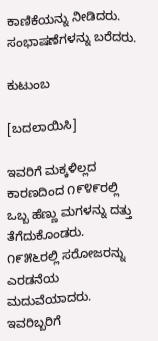ಕಾಣಿಕೆಯನ್ನು ನೀಡಿದರು. ಸಂಭಾಷಣೆಗಳನ್ನು ಬರೆದರು.

ಕುಟುಂಬ

[ಬದಲಾಯಿಸಿ]

ಇವರಿಗೆ ಮಕ್ಕಳಿಲ್ಲದ ಕಾರಣದಿಂದ ೧೯೪೯ರಲ್ಲಿ ಒಬ್ಬ ಹೆಣ್ಣು ಮಗಳನ್ನು ದತ್ತು ತೆಗೆದುಕೊಂಡರು. ೧೯೫೬ರಲ್ಲಿ ಸರೋಜರನ್ನು ಎರಡನೆಯ ಮದುವೆಯಾದರು. ಇವರಿಬ್ಬರಿಗೆ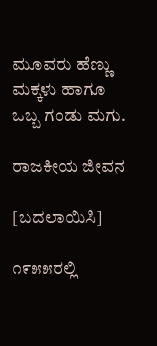ಮೂವರು ಹೆಣ್ಣು ಮಕ್ಕಳು ಹಾಗೂ ಒಬ್ಬ ಗಂಡು ಮಗು.

ರಾಜಕೀಯ ಜೀವನ

[ಬದಲಾಯಿಸಿ]

೧೯೫೫ರಲ್ಲಿ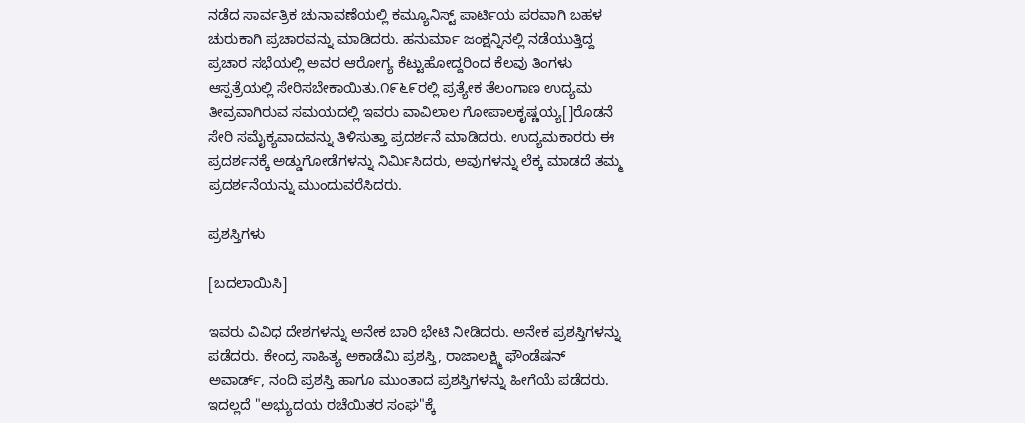ನಡೆದ ಸಾರ್ವತ್ರಿಕ ಚುನಾವಣೆಯಲ್ಲಿ ಕಮ್ಯೂನಿಸ್ಟ್ ಪಾರ್ಟಿಯ ಪರವಾಗಿ ಬಹಳ ಚುರುಕಾಗಿ ಪ್ರಚಾರವನ್ನು ಮಾಡಿದರು. ಹನುರ್ಮಾ ಜಂಕ್ಷನ್ನಿನಲ್ಲಿ ನಡೆಯುತ್ತಿದ್ದ ಪ್ರಚಾರ ಸಭೆಯಲ್ಲಿ ಅವರ ಆರೋಗ್ಯ ಕೆಟ್ಟುಹೋದ್ದರಿಂದ ಕೆಲವು ತಿಂಗಳು ಆಸ್ಪತ್ರೆಯಲ್ಲಿ ಸೇರಿಸಬೇಕಾಯಿತು.೧೯೬೯ರಲ್ಲಿ ಪ್ರತ್ಯೇಕ ತೆಲಂಗಾಣ ಉದ್ಯಮ ತೀವ್ರವಾಗಿರುವ ಸಮಯದಲ್ಲಿ ಇವರು ವಾವಿಲಾಲ ಗೋಪಾಲಕೃಷ್ಣಯ್ಯ[]ರೊಡನೆ ಸೇರಿ ಸಮೈಕ್ಯವಾದವನ್ನು ತಿಳಿಸುತ್ತಾ ಪ್ರದರ್ಶನೆ ಮಾಡಿದರು. ಉದ್ಯಮಕಾರರು ಈ ಪ್ರದರ್ಶನಕ್ಕೆ ಅಡ್ಡುಗೋಡೆಗಳನ್ನು ನಿರ್ಮಿಸಿದರು, ಅವುಗಳನ್ನು ಲೆಕ್ಕ ಮಾಡದೆ ತಮ್ಮ ಪ್ರದರ್ಶನೆಯನ್ನು ಮುಂದುವರೆಸಿದರು.

ಪ್ರಶಸ್ತಿಗಳು

[ಬದಲಾಯಿಸಿ]

ಇವರು ವಿವಿಧ ದೇಶಗಳನ್ನು ಅನೇಕ ಬಾರಿ ಭೇಟಿ ನೀಡಿದರು. ಅನೇಕ ಪ್ರಶಸ್ತಿಗಳನ್ನು ಪಡೆದರು. ಕೇಂದ್ರ ಸಾಹಿತ್ಯ ಅಕಾಡೆಮಿ ಪ್ರಶಸ್ತಿ, ರಾಜಾಲಕ್ಷ್ಮಿ ಫೌಂಡೆಷನ್ ಅವಾರ್ಡ್, ನಂದಿ ಪ್ರಶಸ್ತಿ ಹಾಗೂ ಮುಂತಾದ ಪ್ರಶಸ್ತಿಗಳನ್ನು ಹೀಗೆಯೆ ಪಡೆದರು. ಇದಲ್ಲದೆ "ಅಭ್ಯುದಯ ರಚೆಯಿತರ ಸಂಘ"ಕ್ಕೆ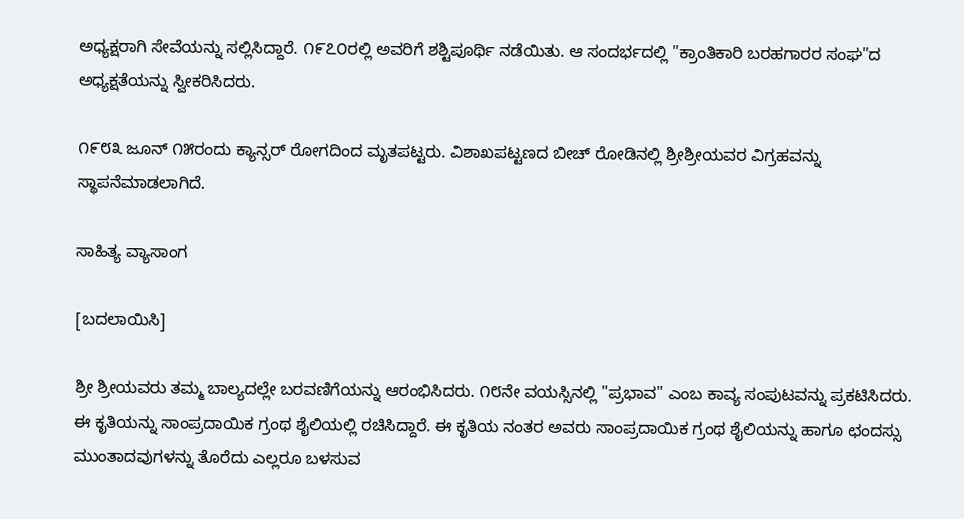ಅಧ್ಯಕ್ಷರಾಗಿ ಸೇವೆಯನ್ನು ಸಲ್ಲಿಸಿದ್ದಾರೆ. ೧೯೭೦ರಲ್ಲಿ ಅವರಿಗೆ ಶಶ್ಟಿಪೂರ್ಥಿ ನಡೆಯಿತು. ಆ ಸಂದರ್ಭದಲ್ಲಿ "ಕ್ರಾಂತಿಕಾರಿ ಬರಹಗಾರರ ಸಂಘ"ದ ಅಧ್ಯಕ್ಷತೆಯನ್ನು ಸ್ವೀಕರಿಸಿದರು.

೧೯೮೩ ಜೂನ್ ೧೫ರಂದು ಕ್ಯಾನ್ಸರ್ ರೋಗದಿಂದ ಮೃತಪಟ್ಟರು. ವಿಶಾಖಪಟ್ಟಣದ ಬೀಚ್ ರೋಡಿನಲ್ಲಿ ಶ್ರೀಶ್ರೀಯವರ ವಿಗ್ರಹವನ್ನು ಸ್ಥಾಪನೆಮಾಡಲಾಗಿದೆ.

ಸಾಹಿತ್ಯ ವ್ಯಾಸಾಂಗ

[ಬದಲಾಯಿಸಿ]

ಶ್ರೀ ಶ್ರೀಯವರು ತಮ್ಮ ಬಾಲ್ಯದಲ್ಲೇ ಬರವಣಿಗೆಯನ್ನು ಆರಂಭಿಸಿದರು. ೧೮ನೇ ವಯಸ್ಸಿನಲ್ಲಿ "ಪ್ರಭಾವ" ಎಂಬ ಕಾವ್ಯ ಸಂಪುಟವನ್ನು ಪ್ರಕಟಿಸಿದರು. ಈ ಕೃತಿಯನ್ನು ಸಾಂಪ್ರದಾಯಿಕ ಗ್ರಂಥ ಶೈಲಿಯಲ್ಲಿ ರಚಿಸಿದ್ದಾರೆ. ಈ ಕೃತಿಯ ನಂತರ ಅವರು ಸಾಂಪ್ರದಾಯಿಕ ಗ್ರಂಥ ಶೈಲಿಯನ್ನು ಹಾಗೂ ಛಂದಸ್ಸು ಮುಂತಾದವುಗಳನ್ನು ತೊರೆದು ಎಲ್ಲರೂ ಬಳಸುವ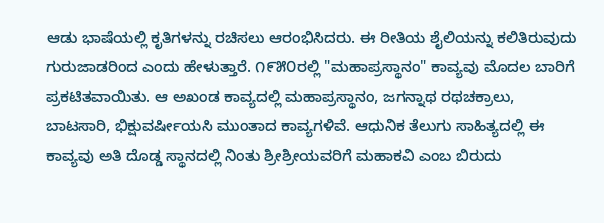ಆಡು ಭಾಷೆಯಲ್ಲಿ ಕೃತಿಗಳನ್ನು ರಚಿಸಲು ಆರಂಭಿಸಿದರು. ಈ ರೀತಿಯ ಶೈಲಿಯನ್ನು ಕಲಿತಿರುವುದು ಗುರುಜಾಡರಿಂದ ಎಂದು ಹೇಳುತ್ತಾರೆ. ೧೯೫೦ರಲ್ಲಿ "ಮಹಾಪ್ರಸ್ಥಾನಂ" ಕಾವ್ಯವು ಮೊದಲ ಬಾರಿಗೆ ಪ್ರಕಟಿತವಾಯಿತು. ಆ ಅಖಂಡ ಕಾವ್ಯದಲ್ಲಿ ಮಹಾಪ್ರಸ್ಥಾನಂ, ಜಗನ್ನಾಥ ರಥಚಕ್ರಾಲು, ಬಾಟಸಾರಿ, ಭಿಕ್ಷುವರ್ಷೀಯಸಿ ಮುಂತಾದ ಕಾವ್ಯಗಳಿವೆ. ಆಧುನಿಕ ತೆಲುಗು ಸಾಹಿತ್ಯದಲ್ಲಿ ಈ ಕಾವ್ಯವು ಅತಿ ದೊಡ್ಡ ಸ್ಥಾನದಲ್ಲಿ ನಿಂತು ಶ್ರೀಶ್ರೀಯವರಿಗೆ ಮಹಾಕವಿ ಎಂಬ ಬಿರುದು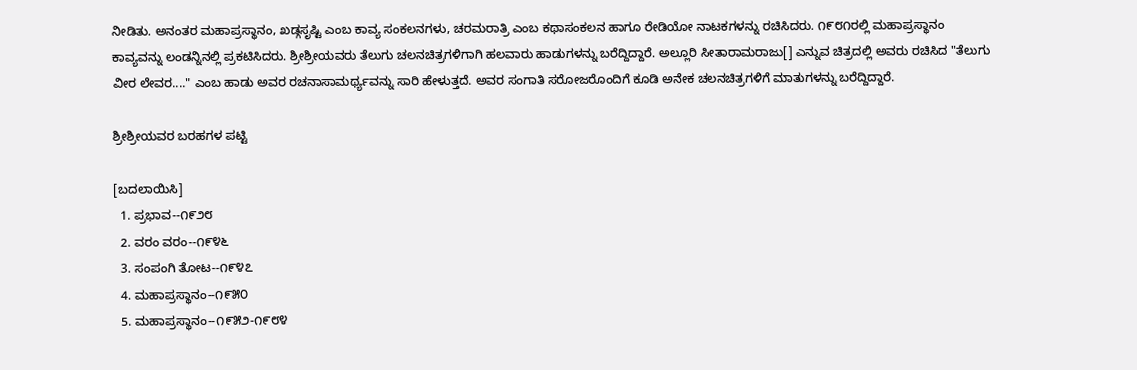ನೀಡಿತು. ಅನಂತರ ಮಹಾಪ್ರಸ್ಥಾನಂ, ಖಡ್ಗಸೃಷ್ಟಿ ಎಂಬ ಕಾವ್ಯ ಸಂಕಲನಗಳು, ಚರಮರಾತ್ರಿ ಎಂಬ ಕಥಾಸಂಕಲನ ಹಾಗೂ ರೇಡಿಯೋ ನಾಟಕಗಳನ್ನು ರಚಿಸಿದರು. ೧೯೮೧ರಲ್ಲಿ ಮಹಾಪ್ರಸ್ಥಾನಂ ಕಾವ್ಯವನ್ನು ಲಂಡನ್ನಿನಲ್ಲಿ ಪ್ರಕಟಿಸಿದರು. ಶ್ರೀಶ್ರೀಯವರು ತೆಲುಗು ಚಲನಚಿತ್ರಗಳಿಗಾಗಿ ಹಲವಾರು ಹಾಡುಗಳನ್ನು ಬರೆದ್ದಿದ್ದಾರೆ. ಅಲ್ಲೂರಿ ಸೀತಾರಾಮರಾಜು[] ಎನ್ನುವ ಚಿತ್ರದಲ್ಲಿ ಅವರು ರಚಿಸಿದ "ತೆಲುಗು ವೀರ ಲೇವರ...." ಎಂಬ ಹಾಡು ಅವರ ರಚನಾಸಾಮರ್ಥ್ಯವನ್ನು ಸಾರಿ ಹೇಳುತ್ತದೆ. ಅವರ ಸಂಗಾತಿ ಸರೋಜರೊಂದಿಗೆ ಕೂಡಿ ಅನೇಕ ಚಲನಚಿತ್ರಗಳಿಗೆ ಮಾತುಗಳನ್ನು ಬರೆದ್ದಿದ್ದಾರೆ.

ಶ್ರೀಶ್ರೀಯವರ ಬರಹಗಳ ಪಟ್ಟಿ

[ಬದಲಾಯಿಸಿ]
  1. ಪ್ರಭಾವ--೧೯೨೮
  2. ವರಂ ವರಂ--೧೯೪೬
  3. ಸಂಪಂಗಿ ತೋಟ--೧೯೪೭
  4. ಮಹಾಪ್ರಸ್ಥಾನಂ--೧೯೫೦
  5. ಮಹಾಪ್ರಸ್ಥಾನಂ--೧೯೫೨-೧೯೮೪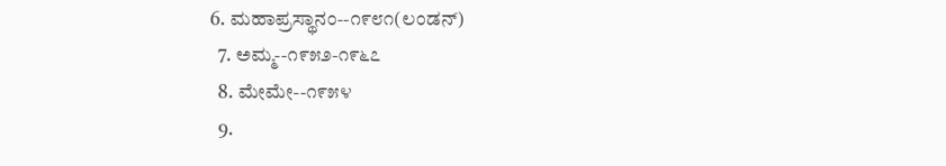6. ಮಹಾಪ್ರಸ್ಥಾನಂ--೧೯೮೧(ಲಂಡನ್)
  7. ಅಮ್ಮ--೧೯೫೨-೧೯೬೭
  8. ಮೇಮೇ--೧೯೫೪
  9.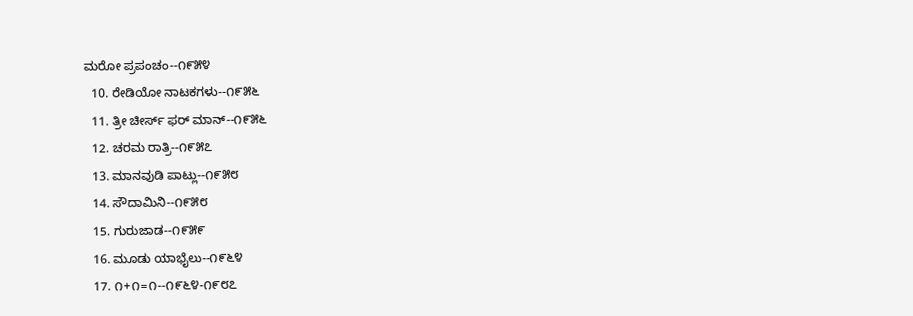ಮರೋ ಪ್ರಪಂಚಂ--೧೯೫೪
  10. ರೇಡಿಯೋ ನಾಟಕಗಳು--೧೯೫೬
  11. ತ್ರೀ ಚೀರ್ಸ್ ಫರ್ ಮಾನ್--೧೯೫೬
  12. ಚರಮ ರಾತ್ರಿ--೧೯೫೭
  13. ಮಾನವುಡಿ ಪಾಟ್ಲು--೧೯೫೮
  14. ಸೌದಾಮಿನಿ--೧೯೫೮
  15. ಗುರುಜಾಡ--೧೯೫೯
  16. ಮೂಡು ಯಾಭೈಲು--೧೯೬೪
  17. ೧+೧=೧--೧೯೬೪-೧೯೮೭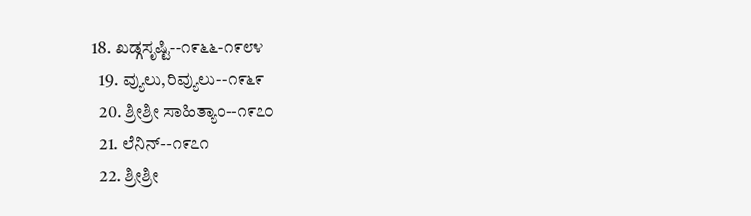18. ಖ‍ಡ್ಗಸೃಷ್ಟಿ--೧೯೬೬-೧೯೮೪
  19. ವ್ಯುಲು,ರಿವ್ಯುಲು--೧೯೬೯
  20. ಶ್ರೀಶ್ರೀ ಸಾಹಿತ್ಯಾಂ--೧೯೭೦
  21. ಲೆನಿನ್--೧೯೭೧
  22. ಶ್ರೀಶ್ರೀ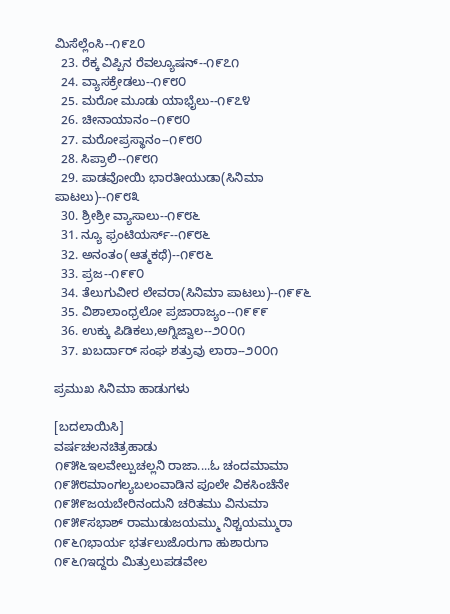ಮಿಸೆಲ್ಲೆಂಸಿ--೧೯೭೦
  23. ರೆಕ್ಕ ವಿಪ್ಪಿನ ರೆವಲ್ಯೂಷನ್--೧೯೭೧
  24. ವ್ಯಾಸಕ್ರೇಡಲು--೧೯೮೦
  25. ಮರೋ ಮೂಡು ಯಾಭೈಲು--೧೯೭೪
  26. ಚೀನಾಯಾನಂ--೧೯೮೦
  27. ಮರೋಪ್ರಸ್ಥಾನಂ--೧೯೮೦
  28. ಸಿಪ್ರಾಲಿ--೧೯೮೧
  29. ಪಾಡವೋಯಿ ಭಾರತೀಯುಡಾ(ಸಿನಿಮಾ ಪಾಟಲು)--೧೯೮೩
  30. ಶ್ರೀಶ್ರೀ ವ್ಯಾಸಾಲು--೧೯೮೬
  31. ನ್ಯೂ ಫ್ರಂಟಿಯ‌ರ್ಸ್--೧೯೮೬
  32. ಅನಂತಂ(ಆತ್ಮಕಥೆ)--೧೯೮೬
  33. ಪ್ರಜ--೧೯೯೦
  34. ತೆಲುಗುವೀರ ಲೇವರಾ(ಸಿನಿಮಾ ಪಾಟಲು)--೧೯೯೬
  35. ವಿಶಾಲಾಂಧ್ರಲೋ ಪ್ರಜಾರಾಜ್ಯಂ--೧೯೯೯
  36. ಉಕ್ಕು ಪಿಡಿಕಲು,ಅಗ್ನಿಜ್ವಾಲ--೨೦೦೧
  37. ಖಬರ್ದಾರ್ ಸಂಘ ಶತ್ರುವು ಲಾರಾ--೨೦೦೧

ಪ್ರಮುಖ ಸಿನಿಮಾ ಹಾಡುಗಳು

[ಬದಲಾಯಿಸಿ]
ವರ್ಷಚಲನಚಿತ್ರಹಾಡು
೧೯೫೬ಇಲವೇಲ್ಪುಚಲ್ಲನಿ ರಾಜಾ....ಓ ಚಂದಮಾಮಾ
೧೯೫೮ಮಾಂಗಲ್ಯಬಲಂವಾಡಿನ ಪೂಲೇ ವಿಕಸಿಂಚೆನೇ
೧೯೫೯ಜಯಬೇರಿನಂದುನಿ ಚರಿತಮು ವಿನುಮಾ
೧೯೫೯ಸಭಾಶ್ ರಾಮುಡುಜಯಮ್ಮು ನಿಶ್ಚಯಮ್ಮುರಾ
೧೯೬೧ಭಾರ್ಯ ಭರ್ತಲುಜೊರುಗಾ ಹುಶಾರುಗಾ
೧೯೬೧ಇದ್ದರು ಮಿತ್ರುಲುಪಡವೇಲ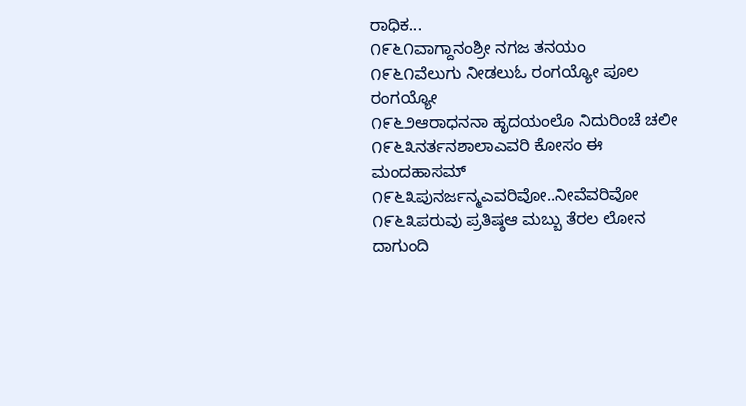ರಾಧಿಕ...
೧೯೬೧ವಾಗ್ದಾನಂಶ್ರೀ ನಗಜ ತನಯಂ
೧೯೬೧ವೆಲುಗು ನೀಡಲುಓ ರಂಗಯ್ಯೋ ಪೂಲ ರಂಗಯ್ಯೋ
೧೯೬೨ಆರಾಧನನಾ ಹೃದಯಂಲೊ ನಿದುರಿಂಚೆ ಚಲೀ
೧೯೬೩ನರ್ತನಶಾಲಾಎವರಿ ಕೋಸಂ ಈ ಮಂದಹಾಸಮ್
೧೯೬೩ಪುನರ್ಜನ್ಮಎವರಿವೋ..ನೀವೆವರಿವೋ
೧೯೬೩ಪರುವು ಪ್ರತಿಷ್ಠಆ ಮಬ್ಬು ತೆರಲ ಲೋನ ದಾಗುಂದಿ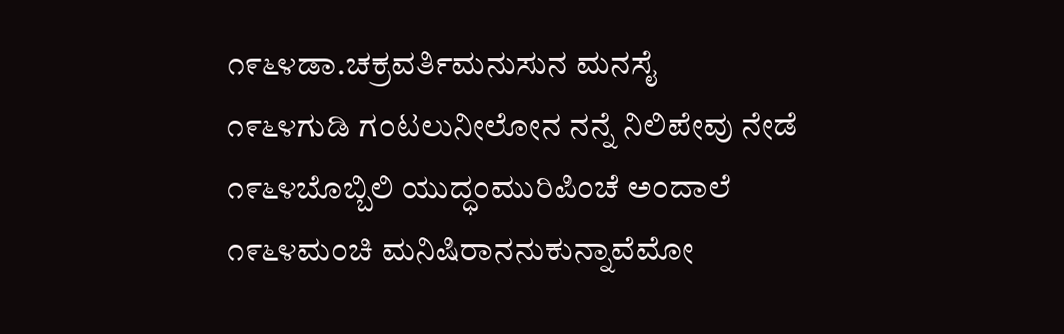೧೯೬೪ಡಾ.ಚಕ್ರವರ್ತಿಮನುಸುನ ಮನಸೈ
೧೯೬೪ಗುಡಿ ಗಂಟಲುನೀಲೋನ ನನ್ನೆ ನಿಲಿಪೇವು ನೇಡೆ
೧೯೬೪ಬೊಬ್ಬಿಲಿ ಯುದ್ಧಂಮುರಿಪಿಂಚೆ ಅಂದಾಲೆ
೧೯೬೪ಮಂಚಿ ಮನಿಷಿರಾನನುಕುನ್ನಾವೆಮೋ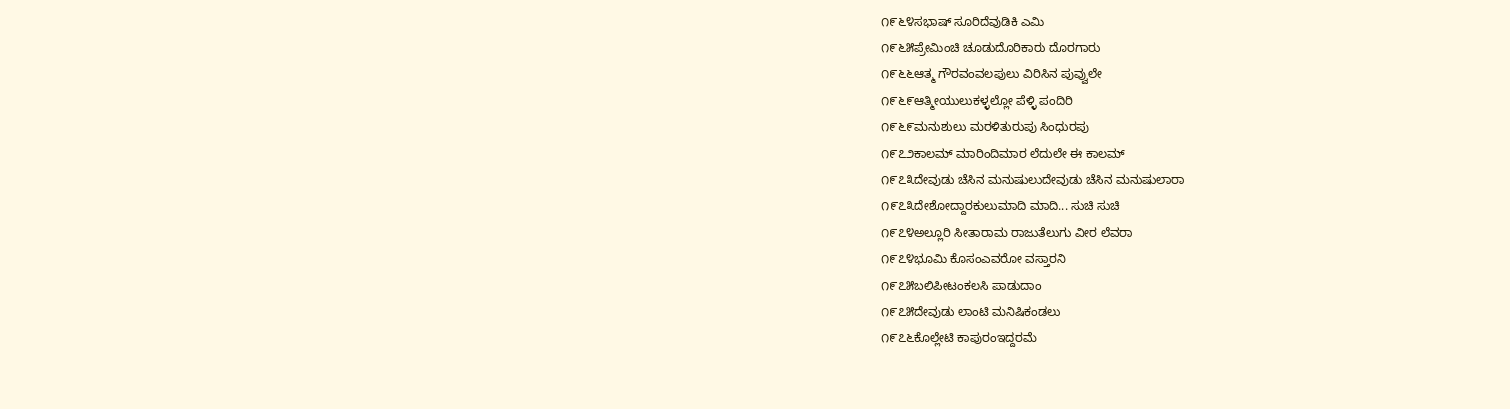೧೯೬೪ಸಭಾಷ್ ಸೂರಿದೆವುಡಿಕಿ ಎಮಿ
೧೯೬೫ಪ್ರೇಮಿಂಚಿ ಚೂಡುದೊರಿಕಾರು ದೊರಗಾರು
೧೯೬೬ಆತ್ಮ ಗೌರವಂವಲಪುಲು ವಿರಿಸಿನ ಪುವ್ವುಲೇ
೧೯೬೯ಆತ್ಮೀಯುಲುಕಳ್ಳಲ್ಲೋ ಪೆಳ್ಳಿ ಪಂದಿರಿ
೧೯೬೯ಮನುಶುಲು ಮರಳಿತುರುಪು ಸಿಂಧುರಪು
೧೯೭೨ಕಾಲಮ್ ಮಾರಿಂದಿಮಾರ ಲೆದುಲೇ ಈ ಕಾಲಮ್
೧೯೭೩ದೇವುಡು ಚೆಸಿನ ಮನುಷುಲುದೇವುಡು ಚೆಸಿನ ಮನುಷುಲಾರಾ
೧೯೭೩ದೇಶೋದ್ದಾರಕುಲುಮಾದಿ ಮಾದಿ... ಸುಚಿ ಸುಚಿ
೧೯೭೪ಅಲ್ಲೂರಿ ಸೀತಾರಾಮ ರಾಜುತೆಲುಗು ವೀರ ಲೆವರಾ
೧೯೭೪ಭೂಮಿ ಕೊಸಂಎವರೋ ವಸ್ತಾರನಿ
೧೯೭೫ಬಲಿಪೀಟಂಕಲಸಿ ಪಾಡುದಾಂ
೧೯೭೫ದೇವುಡು ಲಾಂಟಿ ಮನಿಷಿಕಂಡಲು
೧೯೭೬ಕೊಲ್ಲೇಟಿ ಕಾಪುರಂಇದ್ದರಮೆ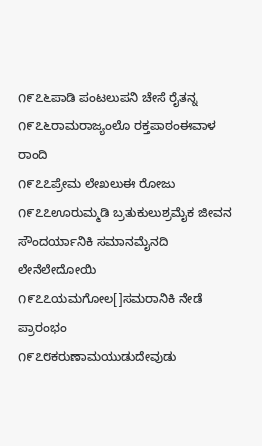೧೯೭೬ಪಾಡಿ ಪಂಟಲುಪನಿ ಚೇಸೆ ರೈತನ್ನ
೧೯೭೬ರಾಮರಾಜ್ಯಂಲೊ ರಕ್ತಪಾಠಂಈವಾಳ ರಾಂದಿ
೧೯೭೭ಪ್ರೇಮ ಲೇಖಲುಈ ರೋಜು
೧೯೭೭ಊರುಮ್ಮಡಿ ಬ್ರತುಕುಲುಶ್ರಮೈಕ ಜೀವನ ಸೌಂದರ್ಯಾನಿಕಿ ಸಮಾನಮೈನದಿ ಲೇನೆಲೇದೋಯಿ
೧೯೭೭ಯಮಗೋಲ[]ಸಮರಾನಿಕಿ ನೇಡೆ ಪ್ರಾರಂಭಂ
೧೯೭೮ಕರುಣಾಮಯುಡುದೇವುಡು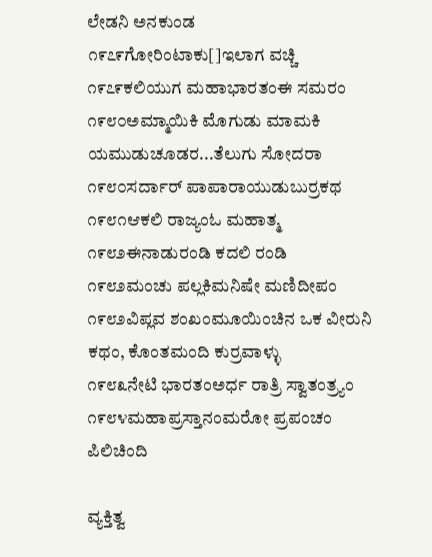ಲೇಡನಿ ಅನಕುಂಡ
೧೯೭೯ಗೋರಿಂಟಾಕು[]ಇಲಾಗ ವಚ್ಚಿ
೧೯೭೯ಕಲಿಯುಗ ಮಹಾಭಾರತಂಈ ಸಮರಂ
೧೯೮೦ಅಮ್ಮಾಯಿಕಿ ಮೊಗುಡು ಮಾಮಕಿ ಯಮುಡುಚೂಡರ...ತೆಲುಗು ಸೋದರಾ
೧೯೮೦ಸರ್ದಾರ್ ಪಾಪಾರಾಯುಡುಬುರ್ರಕಥ
೧೯೮೧ಆಕಲಿ ರಾಜ್ಯಂಓ ಮಹಾತ್ಮ
೧೯೮೨ಈನಾಡುರಂಡಿ ಕದಲಿ ರಂಡಿ
೧೯೮೨ಮಂಚು ಪಲ್ಲಕಿಮನಿಷೇ ಮಣಿದೀಪಂ
೧೯೮೨ವಿಪ್ಲವ ಶಂಖಂಮೂಯಿಂಚಿನ ಒಕ ವೀರುನಿ ಕಥಂ, ಕೊಂತಮಂದಿ ಕುರ್ರವಾಳ್ಳು
೧೯೮೩ನೇಟಿ ಭಾರತಂಅರ್ಧ ರಾತ್ರಿ ಸ್ವಾತಂತ್ರ್ಯಂ
೧೯೮೪ಮಹಾಪ್ರಸ್ತಾನಂಮರೋ ಪ್ರಪಂಚಂ ಪಿಲಿಚಿಂದಿ

ವ್ಯಕ್ತಿತ್ವ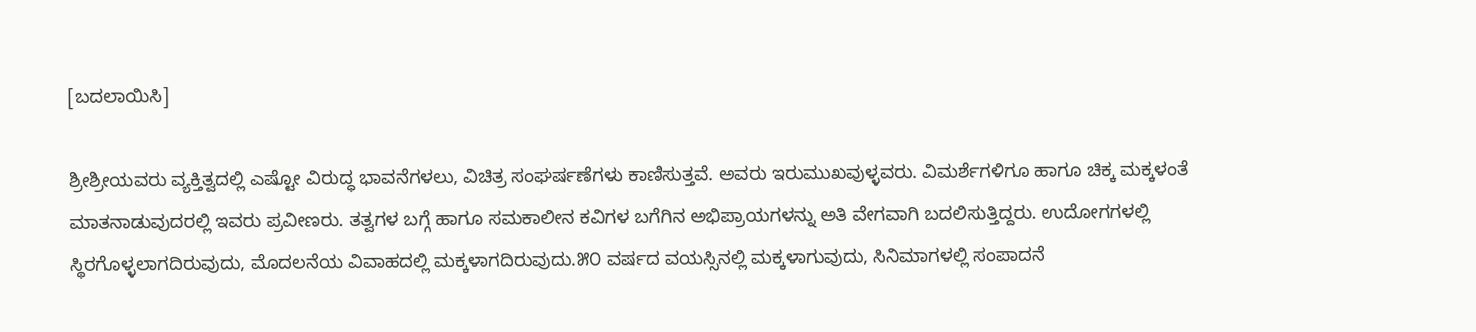[ಬದಲಾಯಿಸಿ]

ಶ್ರೀಶ್ರೀಯವರು ವ್ಯಕ್ತಿತ್ವದಲ್ಲಿ ಎಷ್ಟೋ ವಿರುದ್ಧ ಭಾವನೆಗಳಲು, ವಿಚಿತ್ರ ಸಂಘರ್ಷಣೆಗಳು ಕಾಣಿಸುತ್ತವೆ. ಅವರು ಇರುಮುಖವುಳ್ಳವರು. ವಿಮರ್ಶೆಗಳಿಗೂ ಹಾಗೂ ಚಿಕ್ಕ ಮಕ್ಕಳಂತೆ ಮಾತನಾಡುವುದರಲ್ಲಿ ಇವರು ಪ್ರವೀಣರು. ತತ್ವಗಳ ಬಗ್ಗೆ ಹಾಗೂ ಸಮಕಾಲೀನ ಕವಿಗಳ ಬಗೆಗಿನ ಅಭಿಪ್ರಾಯಗಳನ್ನು ಅತಿ ವೇಗವಾಗಿ ಬದಲಿಸುತ್ತಿದ್ದರು. ಉದೋಗಗಳಲ್ಲಿ ಸ್ಥಿರಗೊಳ್ಳಲಾಗದಿರುವುದು, ಮೊದಲನೆಯ ವಿವಾಹದಲ್ಲಿ ಮಕ್ಕಳಾಗದಿರುವುದು.೫೦ ವರ್ಷದ ವಯಸ್ಸಿನಲ್ಲಿ ಮಕ್ಕಳಾಗುವುದು, ಸಿನಿಮಾಗಳಲ್ಲಿ ಸಂಪಾದನೆ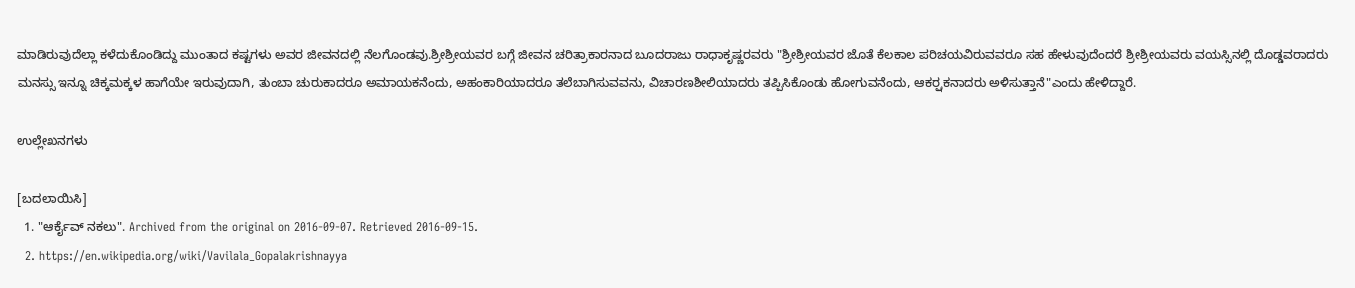ಮಾಡಿರುವುದೆಲ್ಲಾ ಕಳೆದುಕೊಂಡಿದ್ದು ಮುಂತಾದ ಕಷ್ಟಗಳು ಅವರ ಜೀವನದಲ್ಲಿ ನೆಲಗೊಂಡವು.ಶ್ರೀಶ್ರೀಯವರ ಬಗ್ಗೆ ಜೀವನ ಚರಿತ್ರಾಕಾರನಾದ ಬೂದರಾಜು ರಾಧಾಕೃಷ್ಣರವರು "ಶ್ರೀಶ್ರೀಯವರ ಜೊತೆ ಕೆಲಕಾಲ ಪರಿಚಯವಿರುವವರೂ ಸಹ ಹೇಳುವುದೆಂದರೆ ಶ್ರೀಶ್ರೀಯವರು ವಯಸ್ಸಿನಲ್ಲಿ ದೊಡ್ಡವರಾದರು ಮನಸ್ಸು ಇನ್ನೂ ಚಿಕ್ಕಮಕ್ಕಳ ಹಾಗೆಯೇ ಇರುವುದಾಗಿ, ತುಂಬಾ ಚುರುಕಾದರೂ ಅಮಾಯಕನೆಂದು, ಅಹಂಕಾರಿಯಾದರೂ ತಲೆಬಾಗಿಸುವವನು, ವಿಚಾರಣಶೀಲಿಯಾದರು ತಪ್ಪಿಸಿಕೊಂಡು ಹೋಗುವನೆಂದು, ಆಕರ್ರ್ಷಕನಾದರು ಅಳಿಸುತ್ತಾನೆ"ಎಂದು ಹೇಳಿದ್ದಾರೆ.

ಉಲ್ಲೇಖನಗಳು

[ಬದಲಾಯಿಸಿ]
  1. "ಆರ್ಕೈವ್ ನಕಲು". Archived from the original on 2016-09-07. Retrieved 2016-09-15.
  2. https://en.wikipedia.org/wiki/Vavilala_Gopalakrishnayya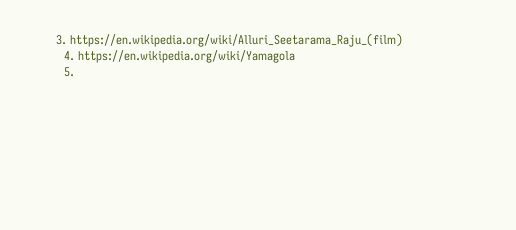3. https://en.wikipedia.org/wiki/Alluri_Seetarama_Raju_(film)
  4. https://en.wikipedia.org/wiki/Yamagola
  5.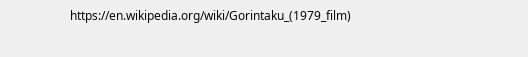https://en.wikipedia.org/wiki/Gorintaku_(1979_film)